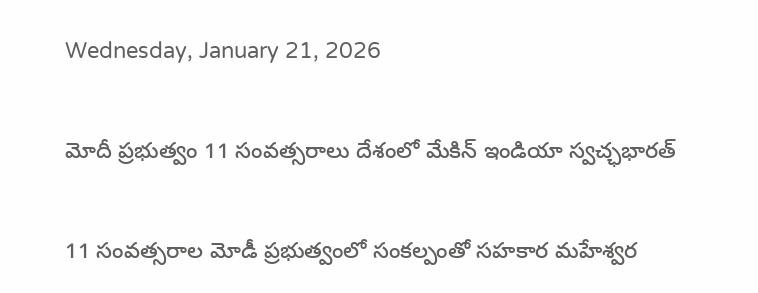Wednesday, January 21, 2026

మోదీ ప్రభుత్వం 11 సంవత్సరాలు దేశంలో మేకిన్ ఇండియా స్వచ్ఛభారత్

11 సంవత్సరాల మోడీ ప్రభుత్వంలో సంకల్పంతో సహకార మహేశ్వర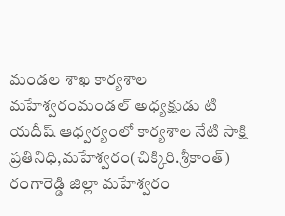మండల శాఖ కార్యశాల మహేశ్వరంమండల్ అధ్యక్షుడు టి యదీష్ ఆధ్వర్యంలో కార్యశాల నేటి సాక్షి ప్రతినిధి,మహేశ్వరం(చిక్కిరి.శ్రీకాంత్) రంగారెడ్డి జిల్లా మహేశ్వరం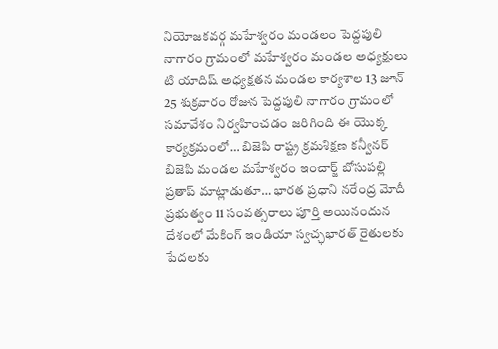నియోజకవర్గ మహేశ్వరం మండలం పెద్దపులి నాగారం గ్రామంలో మహేశ్వరం మండల అధ్యక్షులు టి యాదిష్ అధ్యక్షతన మండల కార్యశాల 13 జూన్ 25 శుక్రవారం రోజున పెద్దపులి నాగారం గ్రామంలో సమావేశం నిర్వహించడం జరిగింది ఈ యొక్క కార్యక్రమంలో… బిజెపి రాష్ట్ర క్రమశిక్షణ కన్వీనర్ బిజెపి మండల మహేశ్వరం ఇంచార్జ్ బోసుపల్లి ప్రతాప్ మాట్లాడుతూ… భారత ప్రధాని నరేంద్ర మోదీ ప్రభుత్వం 11 సంవత్సరాలు పూర్తి అయినందున దేశంలో మేకింగ్ ఇండియా స్వచ్ఛభారత్ రైతులకు పేదలకు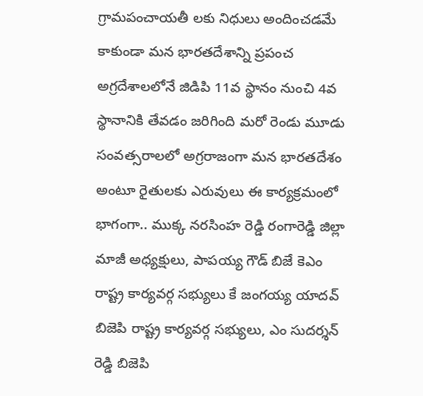గ్రామపంచాయతీ లకు నిధులు అందించడమే కాకుండా మన భారతదేశాన్ని ప్రపంచ అగ్రదేశాలలోనే జిడిపి 11వ స్థానం నుంచి 4వ స్థానానికి తేవడం జరిగింది మరో రెండు మూడు సంవత్సరాలలో అగ్రరాజంగా మన భారతదేశం అంటూ రైతులకు ఎరువులు ఈ కార్యక్రమంలో భాగంగా.. ముక్క నరసింహ రెడ్డి రంగారెడ్డి జిల్లా మాజీ అధ్యక్షులు, పాపయ్య గౌడ్ బిజే కెఎం రాష్ట్ర కార్యవర్గ సభ్యులు కే జంగయ్య యాదవ్ బిజెపి రాష్ట్ర కార్యవర్గ సభ్యులు, ఎం సుదర్శన్ రెడ్డి బిజెపి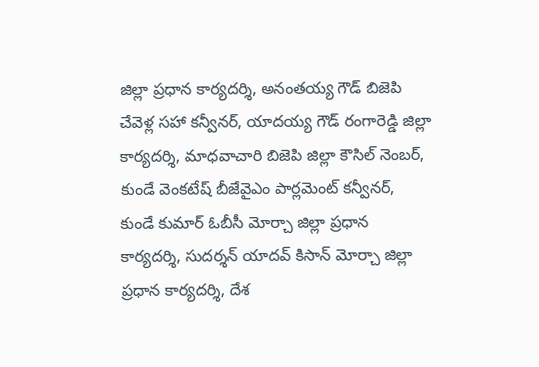జిల్లా ప్రధాన కార్యదర్శి, అనంతయ్య గౌడ్ బిజెపి చేవెళ్ల సహా కన్వీనర్, యాదయ్య గౌడ్ రంగారెడ్డి జిల్లా కార్యదర్శి, మాధవాచారి బిజెపి జిల్లా కౌసిల్ నెంబర్, కుండే వెంకటేష్ బీజేవైఎం పార్లమెంట్ కన్వీనర్, కుండే కుమార్ ఓబీసీ మోర్చా జిల్లా ప్రధాన కార్యదర్శి, సుదర్శన్ యాదవ్ కిసాన్ మోర్చా జిల్లా ప్రధాన కార్యదర్శి, దేశ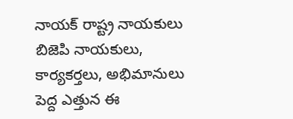నాయక్ రాష్ట్ర నాయకులు బిజెపి నాయకులు, కార్యకర్తలు, అభిమానులు పెద్ద ఎత్తున ఈ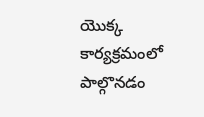యొక్క కార్యక్రమంలో పాల్గొనడం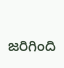జరిగింది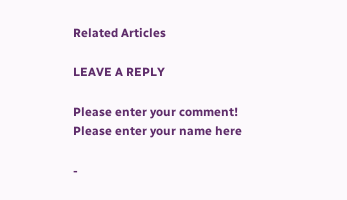Related Articles

LEAVE A REPLY

Please enter your comment!
Please enter your name here

-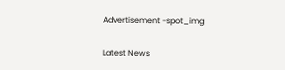Advertisement -spot_img

Latest News